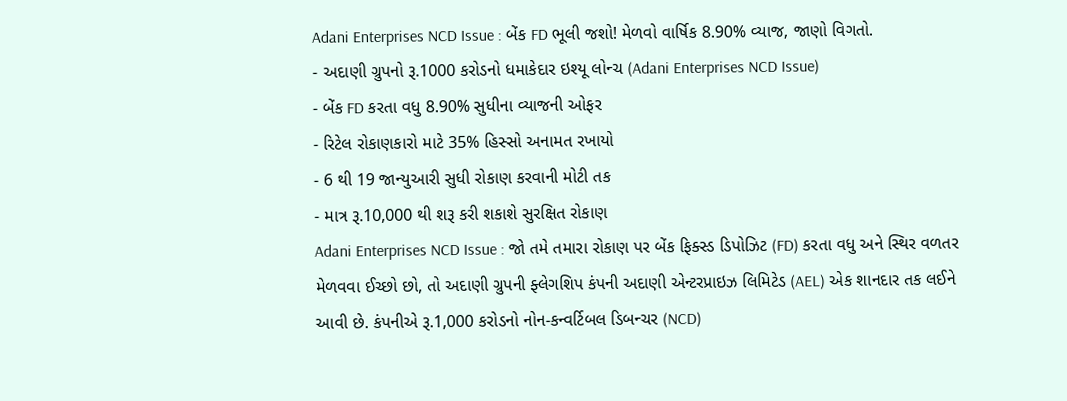Adani Enterprises NCD Issue : બેંક FD ભૂલી જશો! મેળવો વાર્ષિક 8.90% વ્યાજ, જાણો વિગતો.
- અદાણી ગ્રુપનો રૂ.1000 કરોડનો ધમાકેદાર ઇશ્યૂ લોન્ચ (Adani Enterprises NCD Issue)
- બેંક FD કરતા વધુ 8.90% સુધીના વ્યાજની ઓફર
- રિટેલ રોકાણકારો માટે 35% હિસ્સો અનામત રખાયો
- 6 થી 19 જાન્યુઆરી સુધી રોકાણ કરવાની મોટી તક
- માત્ર રૂ.10,000 થી શરૂ કરી શકાશે સુરક્ષિત રોકાણ
Adani Enterprises NCD Issue : જો તમે તમારા રોકાણ પર બેંક ફિક્સ્ડ ડિપોઝિટ (FD) કરતા વધુ અને સ્થિર વળતર મેળવવા ઈચ્છો છો, તો અદાણી ગ્રુપની ફ્લેગશિપ કંપની અદાણી એન્ટરપ્રાઇઝ લિમિટેડ (AEL) એક શાનદાર તક લઈને આવી છે. કંપનીએ રૂ.1,000 કરોડનો નોન-કન્વર્ટિબલ ડિબન્ચર (NCD)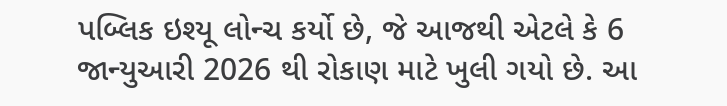પબ્લિક ઇશ્યૂ લોન્ચ કર્યો છે, જે આજથી એટલે કે 6 જાન્યુઆરી 2026 થી રોકાણ માટે ખુલી ગયો છે. આ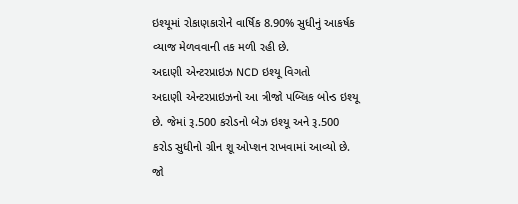ઇશ્યૂમાં રોકાણકારોને વાર્ષિક 8.90% સુધીનું આકર્ષક વ્યાજ મેળવવાની તક મળી રહી છે.
અદાણી એન્ટરપ્રાઇઝ NCD ઇશ્યૂ વિગતો
અદાણી એન્ટરપ્રાઇઝનો આ ત્રીજો પબ્લિક બોન્ડ ઇશ્યૂ છે. જેમાં રૂ.500 કરોડનો બેઝ ઇશ્યૂ અને રૂ.500 કરોડ સુધીનો ગ્રીન શૂ ઓપ્શન રાખવામાં આવ્યો છે. જો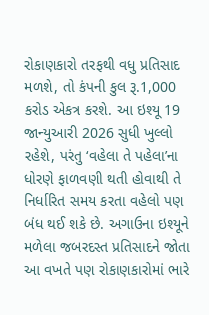રોકાણકારો તરફથી વધુ પ્રતિસાદ મળશે, તો કંપની કુલ રૂ.1,000 કરોડ એકત્ર કરશે. આ ઇશ્યૂ 19 જાન્યુઆરી 2026 સુધી ખુલ્લો રહેશે, પરંતુ ‘વહેલા તે પહેલા’ના ધોરણે ફાળવણી થતી હોવાથી તે નિર્ધારિત સમય કરતા વહેલો પણ બંધ થઈ શકે છે. અગાઉના ઇશ્યૂને મળેલા જબરદસ્ત પ્રતિસાદને જોતા આ વખતે પણ રોકાણકારોમાં ભારે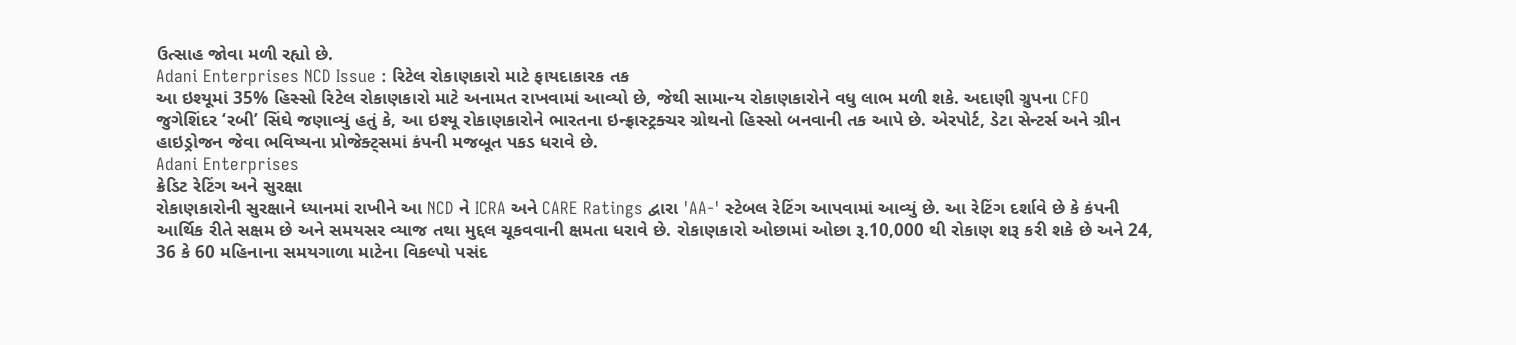ઉત્સાહ જોવા મળી રહ્યો છે.
Adani Enterprises NCD Issue : રિટેલ રોકાણકારો માટે ફાયદાકારક તક
આ ઇશ્યૂમાં 35% હિસ્સો રિટેલ રોકાણકારો માટે અનામત રાખવામાં આવ્યો છે, જેથી સામાન્ય રોકાણકારોને વધુ લાભ મળી શકે. અદાણી ગ્રુપના CFO જુગેશિંદર ‘રબી’ સિંઘે જણાવ્યું હતું કે, આ ઇશ્યૂ રોકાણકારોને ભારતના ઇન્ફ્રાસ્ટ્રક્ચર ગ્રોથનો હિસ્સો બનવાની તક આપે છે. એરપોર્ટ, ડેટા સેન્ટર્સ અને ગ્રીન હાઇડ્રોજન જેવા ભવિષ્યના પ્રોજેક્ટ્સમાં કંપની મજબૂત પકડ ધરાવે છે.
Adani Enterprises
ક્રેડિટ રેટિંગ અને સુરક્ષા
રોકાણકારોની સુરક્ષાને ધ્યાનમાં રાખીને આ NCD ને ICRA અને CARE Ratings દ્વારા 'AA-' સ્ટેબલ રેટિંગ આપવામાં આવ્યું છે. આ રેટિંગ દર્શાવે છે કે કંપની આર્થિક રીતે સક્ષમ છે અને સમયસર વ્યાજ તથા મુદ્દલ ચૂકવવાની ક્ષમતા ધરાવે છે. રોકાણકારો ઓછામાં ઓછા રૂ.10,000 થી રોકાણ શરૂ કરી શકે છે અને 24, 36 કે 60 મહિનાના સમયગાળા માટેના વિકલ્પો પસંદ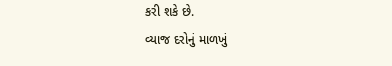કરી શકે છે.
વ્યાજ દરોનું માળખું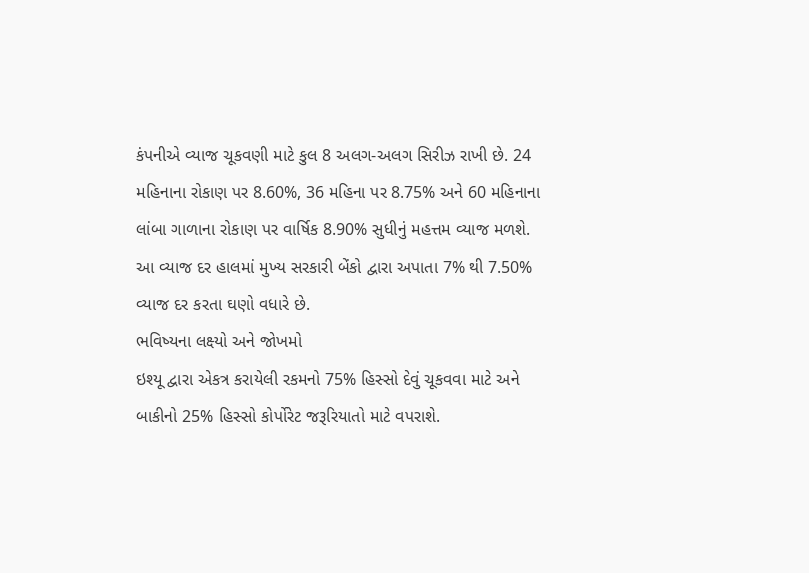કંપનીએ વ્યાજ ચૂકવણી માટે કુલ 8 અલગ-અલગ સિરીઝ રાખી છે. 24 મહિનાના રોકાણ પર 8.60%, 36 મહિના પર 8.75% અને 60 મહિનાના લાંબા ગાળાના રોકાણ પર વાર્ષિક 8.90% સુધીનું મહત્તમ વ્યાજ મળશે. આ વ્યાજ દર હાલમાં મુખ્ય સરકારી બેંકો દ્વારા અપાતા 7% થી 7.50% વ્યાજ દર કરતા ઘણો વધારે છે.
ભવિષ્યના લક્ષ્યો અને જોખમો
ઇશ્યૂ દ્વારા એકત્ર કરાયેલી રકમનો 75% હિસ્સો દેવું ચૂકવવા માટે અને બાકીનો 25% હિસ્સો કોર્પોરેટ જરૂરિયાતો માટે વપરાશે.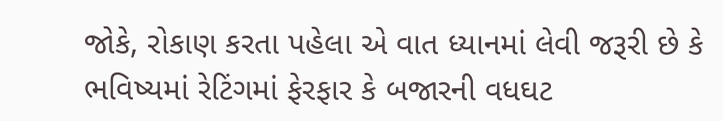જોકે, રોકાણ કરતા પહેલા એ વાત ધ્યાનમાં લેવી જરૂરી છે કે ભવિષ્યમાં રેટિંગમાં ફેરફાર કે બજારની વધઘટ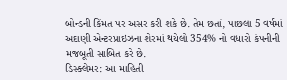બોન્ડની કિંમત પર અસર કરી શકે છે. તેમ છતાં, પાછલા 5 વર્ષમાં અદાણી એન્ટરપ્રાઇઝના શેરમાં થયેલો 354% નો વધારો કંપનીની મજબૂતી સાબિત કરે છે.
ડિસ્ક્લેમર: આ માહિતી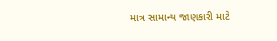માત્ર સામાન્ય જાણકારી માટે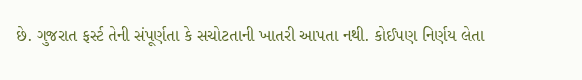છે. ગુજરાત ફર્સ્ટ તેની સંપૂર્ણતા કે સચોટતાની ખાતરી આપતા નથી. કોઈપણ નિર્ણય લેતા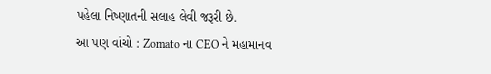પહેલા નિષ્ણાતની સલાહ લેવી જરૂરી છે.
આ પણ વાંચો : Zomato ના CEO ને મહામાનવ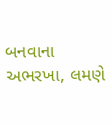બનવાના અભરખા, લમણે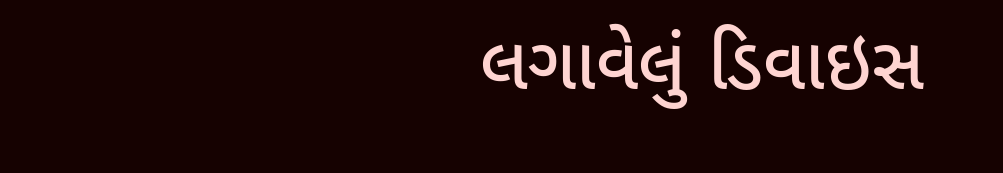લગાવેલું ડિવાઇસ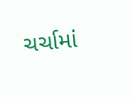ચર્ચામાં